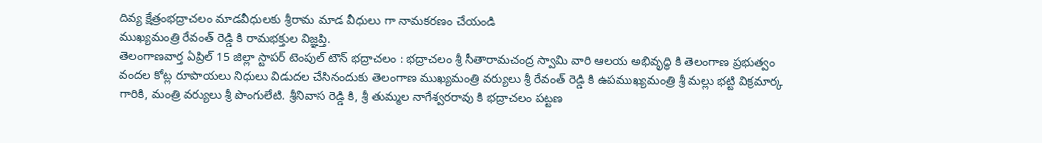దివ్య క్షేత్రంభద్రాచలం మాడవీధులకు శ్రీరామ మాడ వీధులు గా నామకరణం చేయండి
ముఖ్యమంత్రి రేవంత్ రెడ్డి కి రామభక్తుల విజ్ఞప్తి.
తెలంగాణవార్త ఏప్రిల్ 15 జిల్లా స్టాపర్ టెంపుల్ టౌన్ భద్రాచలం : భద్రాచలం శ్రీ సీతారామచంద్ర స్వామి వారి ఆలయ అభివృద్ధి కి తెలంగాణ ప్రభుత్వం వందల కోట్ల రూపాయలు నిధులు విడుదల చేసినందుకు తెలంగాణ ముఖ్యమంత్రి వర్యులు శ్రీ రేవంత్ రెడ్డి కి ఉపముఖ్యమంత్రి శ్రీ మల్లు భట్టి విక్రమార్క గారికి, మంత్రి వర్యులు శ్రీ పొంగులేటి. శ్రీనివాస రెడ్డి కి, శ్రీ తుమ్మల నాగేశ్వరరావు కి భద్రాచలం పట్టణ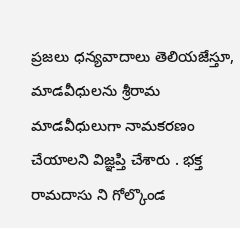ప్రజలు ధన్యవాదాలు తెలియజేస్తూ, మాడవీధులను శ్రీరామ మాడవీధులుగా నామకరణం చేయాలని విజ్ఞప్తి చేశారు . భక్త రామదాసు ని గోల్కొండ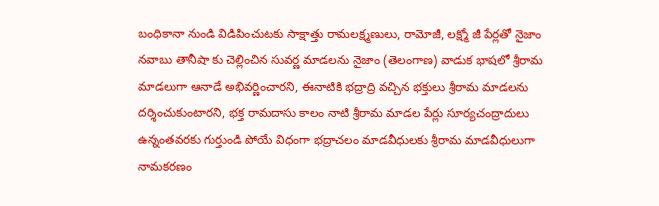బంధికానా నుండి విడిపించుటకు సాక్షాత్తు రామలక్ష్మణులు, రామోజీ, లక్ష్మో జీ పేర్లతో నైజాం నవాబు తానీషా కు చెల్లించిన సువర్ణ మాడలను నైజాం (తెలంగాణ) వాడుక భాషలో శ్రీరామ మాడలుగా ఆనాడే అభివర్ణించారని, ఈనాటికి భద్రాద్రి వచ్చిన భక్తులు శ్రీరామ మాడలను దర్శించుకుంటారని, భక్త రామదాసు కాలం నాటి శ్రీరామ మాడల పేర్లు సూర్యచంద్రాదులు ఉన్నంతవరకు గుర్తుండి పోయే విధంగా భద్రాచలం మాడవీధులకు శ్రీరామ మాడవీధులుగా నామకరణం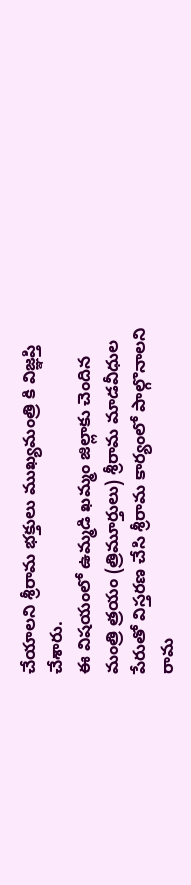చేయాలని శ్రీరామ భక్తులు ముఖ్యమంత్రి కి విజ్ఞప్తి చేశారు.
ఈ విషయంలో ఉమ్మడి ఖమ్మం జిల్లాకు చెందిన మంత్రి త్రయం (త్రిమూర్తులు) శ్రీరామ మాడవీధుల పేరుతో విస్తరణ చేసి శ్రీరామ కార్యంలో పాల్గొనాలని రామ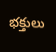భక్తులు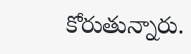కోరుతున్నారు.